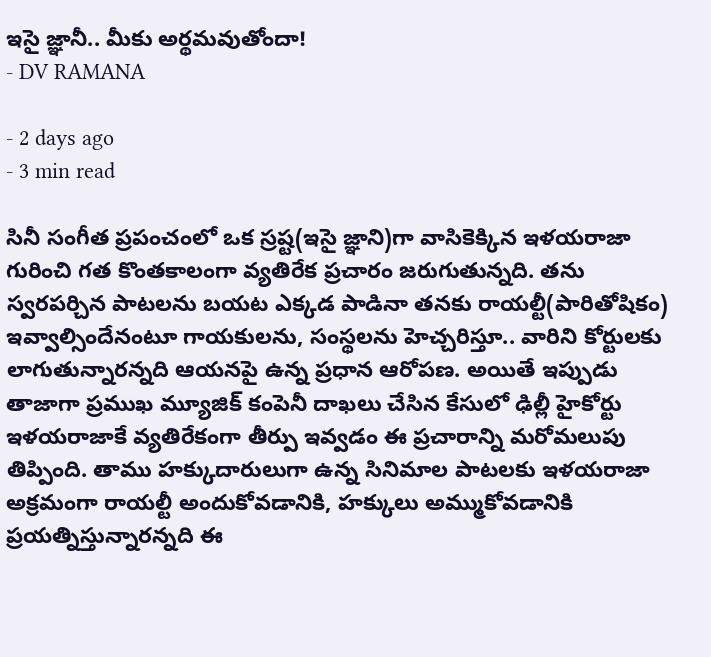ఇసై జ్ఞానీ.. మీకు అర్థమవుతోందా!
- DV RAMANA

- 2 days ago
- 3 min read

సినీ సంగీత ప్రపంచంలో ఒక స్రష్ట(ఇసై జ్ఞాని)గా వాసికెక్కిన ఇళయరాజా గురించి గత కొంతకాలంగా వ్యతిరేక ప్రచారం జరుగుతున్నది. తను స్వరపర్చిన పాటలను బయట ఎక్కడ పాడినా తనకు రాయల్టీ(పారితోషికం) ఇవ్వాల్సిందేనంటూ గాయకులను, సంస్థలను హెచ్చరిస్తూ.. వారిని కోర్టులకు లాగుతున్నారన్నది ఆయనపై ఉన్న ప్రధాన ఆరోపణ. అయితే ఇప్పుడు తాజాగా ప్రముఖ మ్యూజిక్ కంపెనీ దాఖలు చేసిన కేసులో ఢిల్లీ హైకోర్టు ఇళయరాజాకే వ్యతిరేకంగా తీర్పు ఇవ్వడం ఈ ప్రచారాన్ని మరోమలుపు తిప్పింది. తాము హక్కుదారులుగా ఉన్న సినిమాల పాటలకు ఇళయరాజా అక్రమంగా రాయల్టీ అందుకోవడానికి, హక్కులు అమ్ముకోవడానికి ప్రయత్నిస్తున్నారన్నది ఈ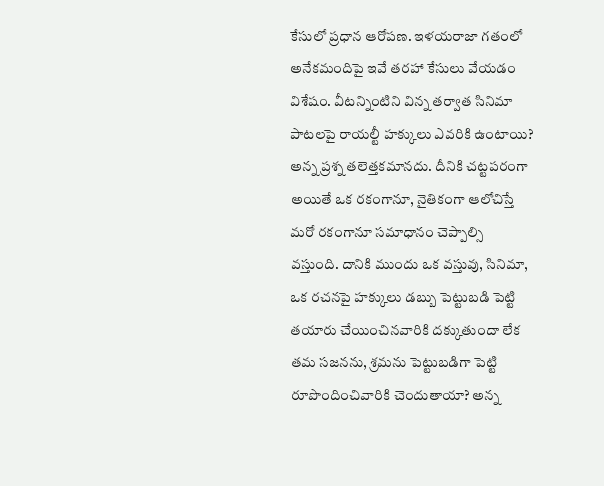కేసులో ప్రధాన ఆరోపణ. ఇళయరాజా గతంలో అనేకమందిపై ఇవే తరహా కేసులు వేయడం విశేషం. వీటన్నింటిని విన్న తర్వాత సినిమా పాటలపై రాయల్టీ హక్కులు ఎవరికి ఉంటాయి? అన్న ప్రశ్న తలెత్తకమానదు. దీనికి చట్టపరంగా అయితే ఒక రకంగానూ, నైతికంగా ఆలోచిస్తే మరో రకంగానూ సమాధానం చెప్పాల్సి వస్తుంది. దానికి ముందు ఒక వస్తువు, సినిమా, ఒక రచనపై హక్కులు డబ్బు పెట్టుబడి పెట్టి తయారు చేయించినవారికి దక్కుతుందా లేక తమ సజనను, శ్రమను పెట్టుబడిగా పెట్టి రూపొందించివారికి చెందుతాయా? అన్న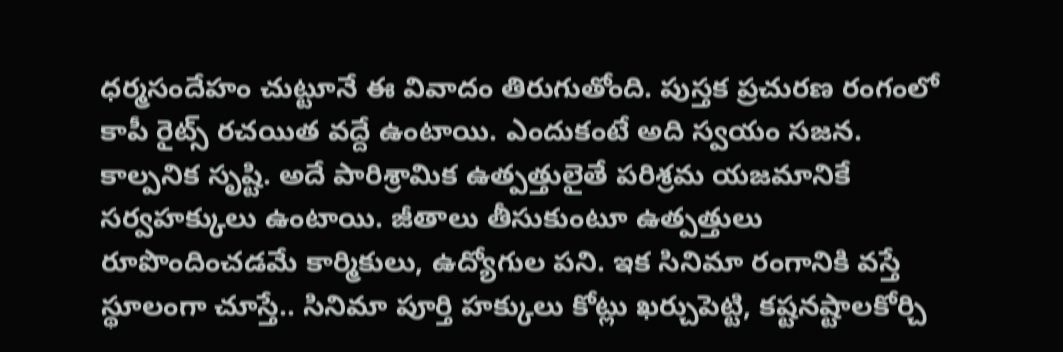ధర్మసందేహం చుట్టూనే ఈ వివాదం తిరుగుతోంది. పుస్తక ప్రచురణ రంగంలో కాపీ రైట్స్ రచయిత వద్దే ఉంటాయి. ఎందుకంటే అది స్వయం సజన. కాల్పనిక సృష్టి. అదే పారిశ్రామిక ఉత్పత్తులైతే పరిశ్రమ యజమానికే సర్వహక్కులు ఉంటాయి. జీతాలు తీసుకుంటూ ఉత్పత్తులు రూపొందించడమే కార్మికులు, ఉద్యోగుల పని. ఇక సినిమా రంగానికి వస్తే స్థూలంగా చూస్తే.. సినిమా పూర్తి హక్కులు కోట్లు ఖర్చుపెట్టి, కష్టనష్టాలకోర్చి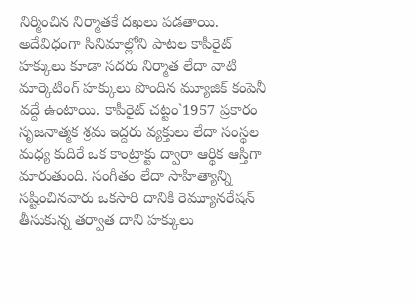నిర్మించిన నిర్మాతకే దఖలు పడతాయి. అదేవిధంగా సినిమాల్లోని పాటల కాపీరైట్ హక్కులు కూడా సదరు నిర్మాత లేదా వాటి మార్కెటింగ్ హక్కులు పొందిన మ్యూజిక్ కంపెనీ వద్దే ఉంటాయి. కాపీరైట్ చట్టం`1957 ప్రకారం సృజనాత్మక శ్రమ ఇద్దరు వ్యక్తులు లేదా సంస్థల మధ్య కుదిరే ఒక కాంట్రాక్టు ద్వారా ఆర్థిక ఆస్తిగా మారుతుంది. సంగీతం లేదా సాహిత్యాన్ని సష్టించినవారు ఒకసారి దానికి రెమ్యూనరేషన్ తీసుకున్న తర్వాత దాని హక్కులు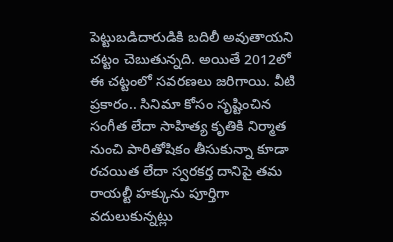పెట్టుబడిదారుడికి బదిలీ అవుతాయని చట్టం చెబుతున్నది. అయితే 2012లో ఈ చట్టంలో సవరణలు జరిగాయి. వీటి ప్రకారం.. సినిమా కోసం సృష్టించిన సంగీత లేదా సాహిత్య కృతికి నిర్మాత నుంచి పారితోషికం తీసుకున్నా కూడా రచయిత లేదా స్వరకర్త దానిపై తమ రాయల్టీ హక్కును పూర్తిగా వదులుకున్నట్లు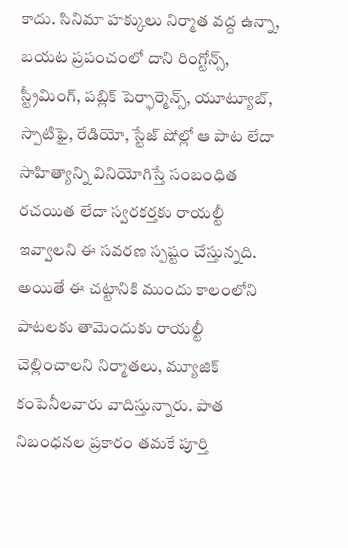కాదు. సినిమా హక్కులు నిర్మాత వద్ద ఉన్నా, బయట ప్రపంచంలో దాని రింగ్టోన్స్, స్ట్రీమింగ్, పబ్లిక్ పెర్ఫార్మెన్స్, యూట్యూబ్, స్పాటిఫై, రేడియో, స్టేజ్ షోల్లో ఆ పాట లేదా సాహిత్యాన్ని వినియోగిస్తే సంబంధిత రచయిత లేదా స్వరకర్తకు రాయల్టీ ఇవ్వాలని ఈ సవరణ స్పష్టం చేస్తున్నది. అయితే ఈ చట్టానికి ముందు కాలంలోని పాటలకు తామెందుకు రాయల్టీ చెల్లించాలని నిర్మాతలు, మ్యూజిక్ కంపెనీలవారు వాదిస్తున్నారు. పాత నిబంధనల ప్రకారం తమకే పూర్తి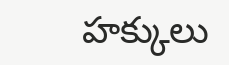హక్కులు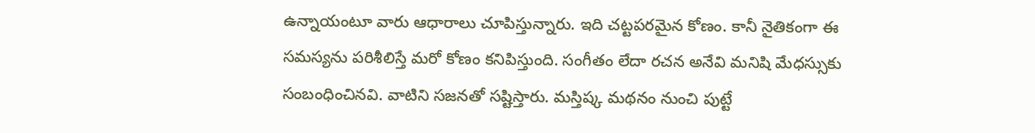ఉన్నాయంటూ వారు ఆధారాలు చూపిస్తున్నారు. ఇది చట్టపరమైన కోణం. కానీ నైతికంగా ఈ సమస్యను పరిశీలిస్తే మరో కోణం కనిపిస్తుంది. సంగీతం లేదా రచన అనేవి మనిషి మేధస్సుకు సంబంధించినవి. వాటిని సజనతో సష్టిస్తారు. మస్తిష్క మథనం నుంచి పుట్టే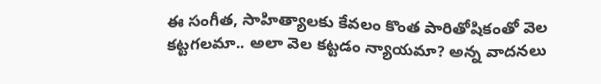ఈ సంగీత, సాహిత్యాలకు కేవలం కొంత పారితోషికంతో వెల కట్టగలమా.. అలా వెల కట్టడం న్యాయమా? అన్న వాదనలు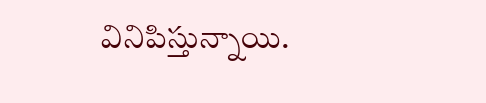వినిపిస్తున్నాయి.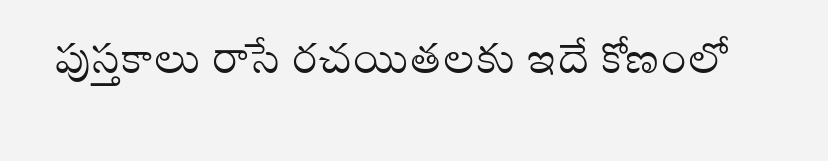పుస్తకాలు రాసే రచయితలకు ఇదే కోణంలో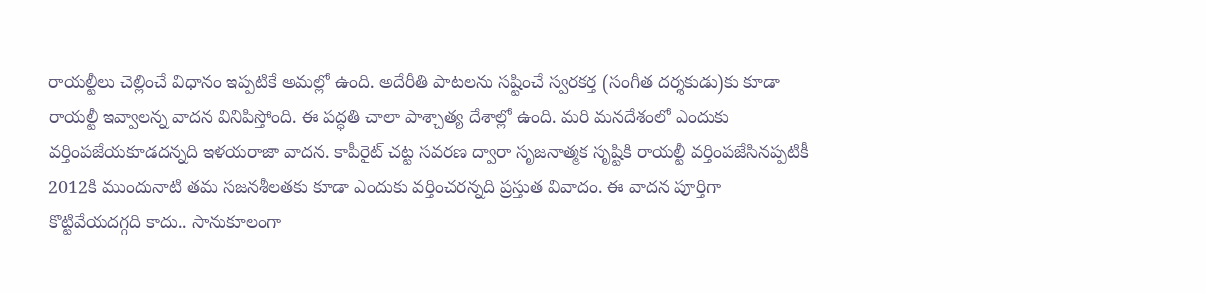రాయల్టీలు చెల్లించే విధానం ఇప్పటికే అమల్లో ఉంది. అదేరీతి పాటలను సష్టించే స్వరకర్త (సంగీత దర్శకుడు)కు కూడా రాయల్టీ ఇవ్వాలన్న వాదన వినిపిస్తోంది. ఈ పద్ధతి చాలా పాశ్చాత్య దేశాల్లో ఉంది. మరి మనదేశంలో ఎందుకు వర్తింపజేయకూడదన్నది ఇళయరాజా వాదన. కాపీరైట్ చట్ట సవరణ ద్వారా సృజనాత్మక సృష్టికి రాయల్టీ వర్తింపజేసినప్పటికీ 2012కి ముందునాటి తమ సజనశీలతకు కూడా ఎందుకు వర్తించరన్నది ప్రస్తుత వివాదం. ఈ వాదన పూర్తిగా కొట్టివేయదగ్గది కాదు.. సానుకూలంగా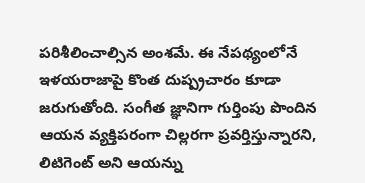పరిశీలించాల్సిన అంశమే. ఈ నేపథ్యంలోనే ఇళయరాజాపై కొంత దుష్ప్రచారం కూడా జరుగుతోంది. సంగీత జ్ఞానిగా గుర్తింపు పొందిన ఆయన వ్యక్తిపరంగా చిల్లరగా ప్రవర్తిస్తున్నారని, లిటిగెంట్ అని ఆయన్ను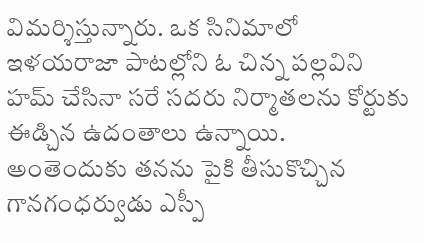విమర్శిస్తున్నారు. ఒక సినిమాలో ఇళయరాజా పాటల్లోని ఓ చిన్న పల్లవిని హమ్ చేసినా సరే సదరు నిర్మాతలను కోర్టుకు ఈడ్చిన ఉదంతాలు ఉన్నాయి. అంతెందుకు తనను పైకి తీసుకొచ్చిన గానగంధర్వుడు ఎస్పీ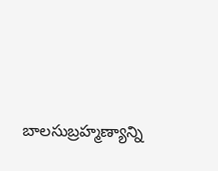బాలసుబ్రహ్మణ్యాన్ని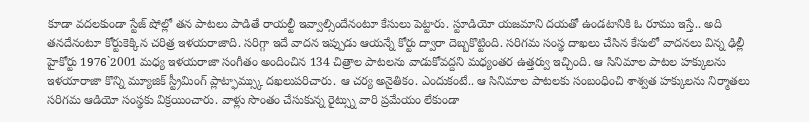కూడా వదలకుండా స్టేజ్ షోల్లో తన పాటలు పాడితే రాయల్టీ ఇవ్వాల్సిందేనంటూ కేసులు పెట్టారు. స్టూడియో యజమాని దయతో ఉండటానికి ఓ రూము ఇస్తే.. అది తనదేనంటూ కోర్టుకెక్కిన చరిత్ర ఇళయరాజాది. సరిగ్గా ఇదే వాదన ఇప్పుడు ఆయన్నే కోర్టు ద్వారా దెబ్బకొట్టింది. సరిగమ సంస్థ దాఖలు చేసిన కేసులో వాదనలు విన్న ఢిల్లీ హైకోర్టు 1976`2001 మధ్య ఇళయరాజా సంగీతం అందించిన 134 చిత్రాల పాటలను వాడుకోవద్దని మధ్యంతర ఉత్తర్వు ఇచ్చింది. ఆ సినిమాల పాటల హక్కులను ఇళయారాజా కొన్ని మ్యూజిక్ స్ట్రీమింగ్ ప్లాట్ఫామ్స్కు దఖలుపరిచారు. ఆ చర్య అనైతికం. ఎందుకంటే.. ఆ సినిమాల పాటలకు సంబంధించి శాశ్వత హక్కులను నిర్మాతలు సరిగమ ఆడియో సంస్థకు విక్రయించారు. వాళ్లు సొంతం చేసుకున్న రైట్స్ను వారి ప్రమేయం లేకుండా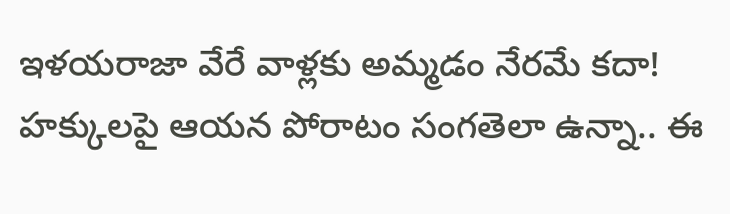ఇళయరాజా వేరే వాళ్లకు అమ్మడం నేరమే కదా! హక్కులపై ఆయన పోరాటం సంగతెలా ఉన్నా.. ఈ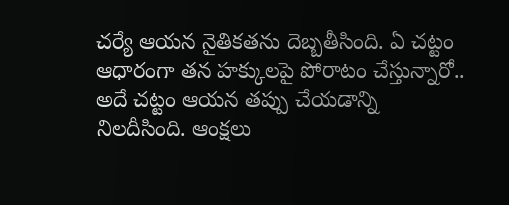చర్యే ఆయన నైతికతను దెబ్బతీసింది. ఏ చట్టం ఆధారంగా తన హక్కులపై పోరాటం చేస్తున్నారో.. అదే చట్టం ఆయన తప్పు చేయడాన్ని నిలదీసింది. ఆంక్షలు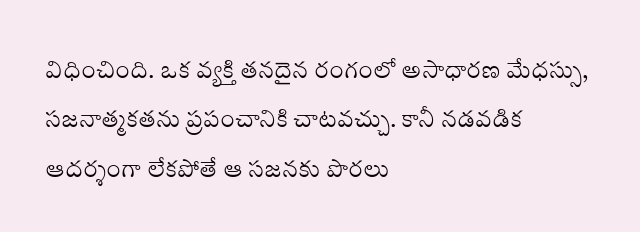విధించింది. ఒక వ్యక్తి తనదైన రంగంలో అసాధారణ మేధస్సు, సజనాత్మకతను ప్రపంచానికి చాటవచ్చు. కానీ నడవడిక ఆదర్శంగా లేకపోతే ఆ సజనకు పొరలు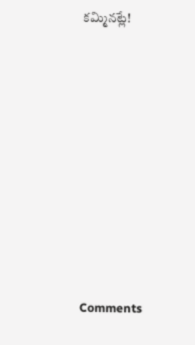కమ్మినట్లే!










Comments